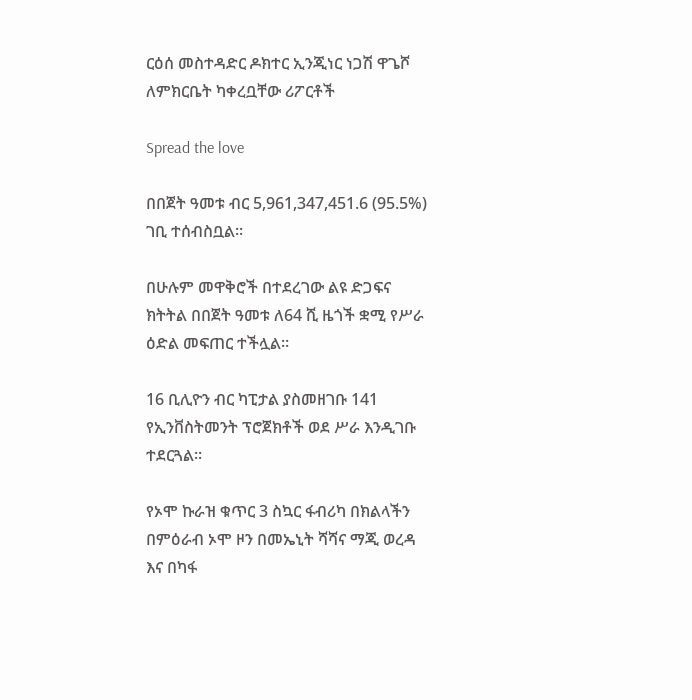ርዕሰ መስተዳድር ዶክተር ኢንጂነር ነጋሽ ዋጌሾ ለምክርቤት ካቀረቧቸው ሪፖርቶች

Spread the love

በበጀት ዓመቱ ብር 5,961,347,451.6 (95.5%) ገቢ ተሰብስቧል፡፡

በሁሉም መዋቅሮች በተደረገው ልዩ ድጋፍና ክትትል በበጀት ዓመቱ ለ64 ሺ ዜጎች ቋሚ የሥራ ዕድል መፍጠር ተችሏል፡፡

16 ቢሊዮን ብር ካፒታል ያስመዘገቡ 141 የኢንቨስትመንት ፕሮጀክቶች ወደ ሥራ እንዲገቡ ተደርጓል፡፡

የኦሞ ኩራዝ ቁጥር 3 ስኳር ፋብሪካ በክልላችን በምዕራብ ኦሞ ዞን በመኤኒት ሻሻና ማጂ ወረዳ እና በካፋ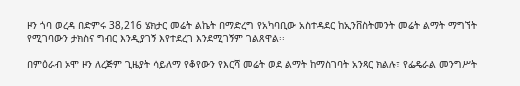ዞን ጎባ ወረዳ በድምሩ 38,216 ሄክታር መሬት ልኬት በማድረግ የአካባቢው አስተዳደር ከኢንቨስትመንት መሬት ልማት ማግኘት የሚገባውን ታክስና ግብር እንዲያገኝ እየተደረገ እንደሚገኝም ገልጸዋል፡፡

በምዕራብ ኦሞ ዞን ለረጅም ጊዜያት ሳይለማ የቆየውን የእርሻ መሬት ወደ ልማት ከማስገባት አንጻር ክልሉ፣ የፌዴራል መንግሥት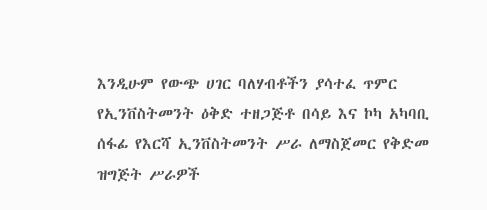እንዲሁም የውጭ ሀገር ባለሃብቶችን ያሳተፈ ጥምር የኢንቨስትመንት ዕቅድ ተዘጋጅቶ በሳይ እና ኮካ አካባቢ ሰፋፊ የእርሻ ኢንቨስትመንት ሥራ ለማስጀመር የቅድመ ዝግጅት ሥራዎች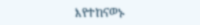እየተከናወኑ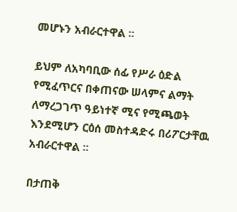መሆኑን አብራርተዋል ፡፡

ይህም ለአካባቢው ሰፊ የሥራ ዕድል የሚፈጥርና በቀጠናው ሠላምና ልማት ለማረጋገጥ ዓይነተኛ ሚና የሚጫወት እንደሚሆን ርዕሰ መስተዳድሩ በሪፖርታቸዉ አብራርተዋል ፡፡

በታጠቅ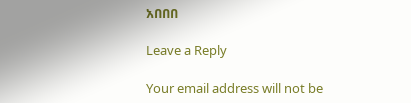አበበበ

Leave a Reply

Your email address will not be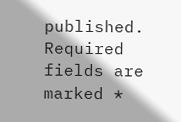published. Required fields are marked *